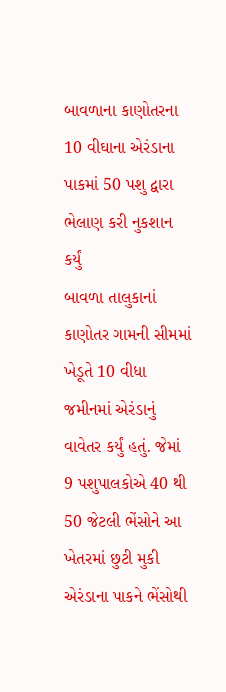બાવળાના કાણોતરના 10 વીઘાના એરંડાના પાકમાં 50 પશુ દ્વારા ભેલાણ કરી નુકશાન કર્યું
બાવળા તાલુકાનાં કાણોતર ગામની સીમમાં ખેડૂતે 10 વીધા જમીનમાં એરંડાનું વાવેતર કર્યું હતું. જેમાં 9 પશુપાલકોએ 40 થી 50 જેટલી ભેંસોને આ ખેતરમાં છુટી મુકી એરંડાના પાકને ભેંસોથી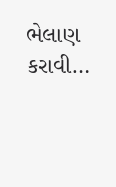ભેલાણ કરાવી…